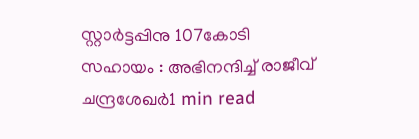സ്റ്റാർട്ടപ്പിനു 107കോടി സഹായം : അഭിനന്ദിച്ച് രാജീവ്‌ ചന്ദ്രശേഖർ1 min read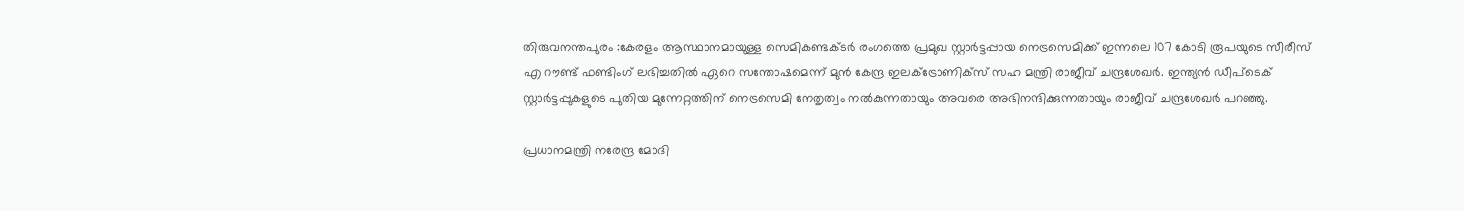തിരുവനന്തപുരം :കേരളം ആസ്ഥാനമായുള്ള സെമികണ്ടക്ടർ രംഗത്തെ പ്രമുഖ സ്റ്റാർട്ടപ്പായ നെട്രസെമിക്ക് ഇന്നലെ 107 കോടി രൂപയുടെ സീരീസ് എ റൗണ്ട് ഫണ്ടിംഗ് ലഭിച്ചതിൽ ഏറെ സന്തോഷമെന്ന് മുൻ കേന്ദ്ര ഇലക്ട്രോണിക്സ് സഹ മന്ത്രി രാജീവ്‌ ചന്ദ്രശേഖർ. ഇന്ത്യൻ ഡീപ്‌ടെക് സ്റ്റാർട്ടപ്പുകളുടെ പുതിയ മുന്നേറ്റത്തിന് നെട്രസെമി നേതൃത്വം നൽകുന്നതായും അവരെ അഭിനന്ദിക്കുന്നതായും രാജീവ്‌ ചന്ദ്രശേഖർ പറഞ്ഞു.

പ്രധാനമന്ത്രി നരേന്ദ്ര മോദി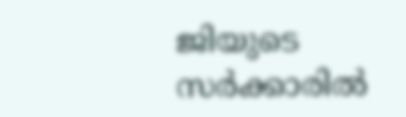ജിയുടെ സർക്കാരിൽ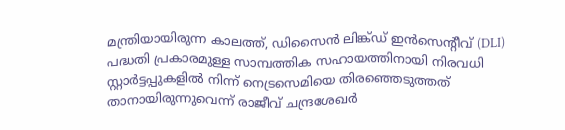മന്ത്രിയായിരുന്ന കാലത്ത്, ഡിസൈൻ ലിങ്ക്ഡ് ഇൻസെൻ്റീവ് (DLI) പദ്ധതി പ്രകാരമുള്ള സാമ്പത്തിക സഹായത്തിനായി നിരവധി സ്റ്റാർട്ടപ്പുകളിൽ നിന്ന് നെട്രസെമിയെ തിരഞ്ഞെടുത്തത് താനായിരുന്നുവെന്ന് രാജീവ്‌ ചന്ദ്രശേഖർ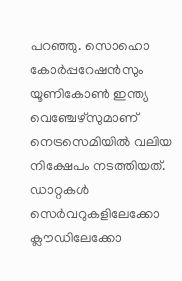പറഞ്ഞു. സൊഹൊ കോർപ്പറേഷൻസും യൂണികോൺ ഇന്ത്യ വെഞ്ചേഴ്സുമാണ് നെട്രസെമിയിൽ വലിയ നിക്ഷേപം നടത്തിയത്. ഡാറ്റകൾ സെർവറുകളിലേക്കോ ക്ലൗഡിലേക്കോ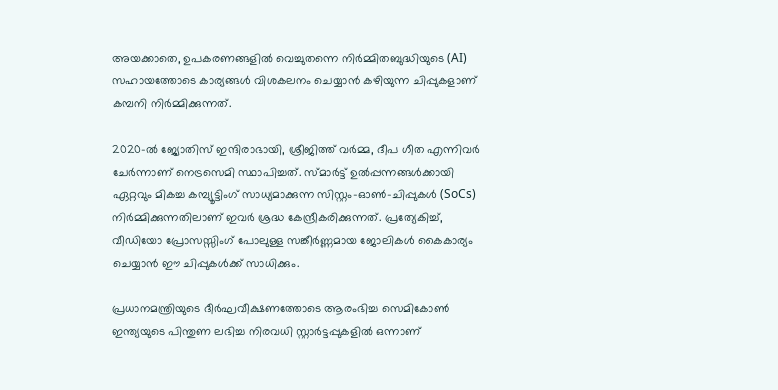അയക്കാതെ, ഉപകരണങ്ങളിൽ വെച്ചുതന്നെ നിർമ്മിതബുദ്ധിയുടെ (AI) സഹായത്തോടെ കാര്യങ്ങൾ വിശകലനം ചെയ്യാൻ കഴിയുന്ന ചിപ്പുകളാണ് കമ്പനി നിർമ്മിക്കുന്നത്.

2020-ൽ ജ്യോതിസ് ഇന്ദിരാഭായി, ശ്രീജിത്ത് വർമ്മ, ദീപ ഗീത എന്നിവർ ചേർന്നാണ് നെട്രസെമി സ്ഥാപിച്ചത്. സ്മാർട്ട് ഉൽപ്പന്നങ്ങൾക്കായി ഏറ്റവും മികച്ച കമ്പ്യൂട്ടിംഗ് സാധ്യമാക്കുന്ന സിസ്റ്റം-ഓൺ-ചിപ്പുകൾ (SoCs) നിർമ്മിക്കുന്നതിലാണ് ഇവർ ശ്രദ്ധ കേന്ദ്രീകരിക്കുന്നത്. പ്രത്യേകിച്ച്, വീഡിയോ പ്രോസസ്സിംഗ് പോലുള്ള സങ്കീർണ്ണമായ ജോലികൾ കൈകാര്യം ചെയ്യാൻ ഈ ചിപ്പുകൾക്ക് സാധിക്കും.

പ്രധാനമന്ത്രിയുടെ ദീർഘവീക്ഷണത്തോടെ ആരംഭിച്ച സെമികോൺ ഇന്ത്യയുടെ പിന്തുണ ലഭിച്ച നിരവധി സ്റ്റാർട്ടപ്പുകളിൽ ഒന്നാണ്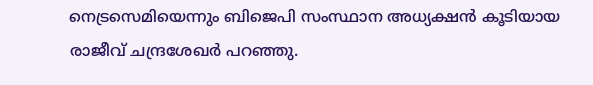നെട്രസെമിയെന്നും ബിജെപി സംസ്ഥാന അധ്യക്ഷൻ കൂടിയായ രാജീവ് ചന്ദ്രശേഖർ പറഞ്ഞു.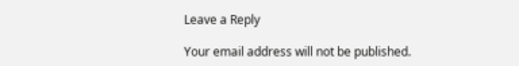Leave a Reply

Your email address will not be published.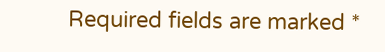Required fields are marked *